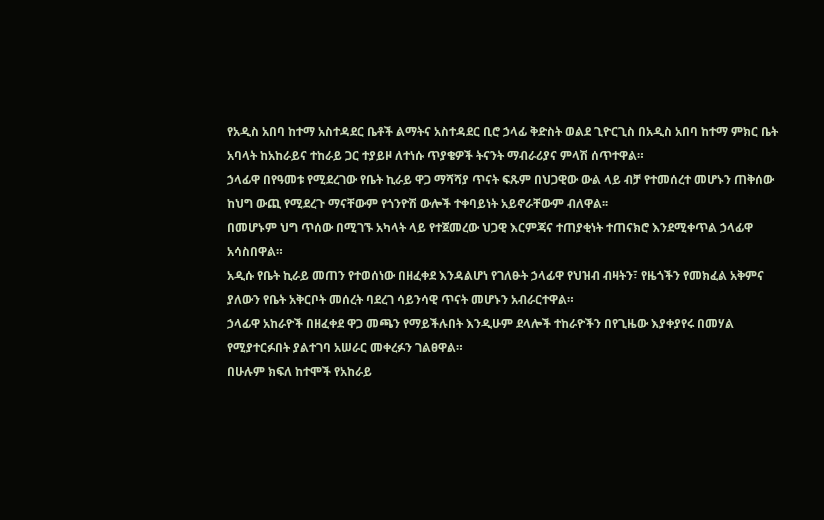የአዲስ አበባ ከተማ አስተዳደር ቤቶች ልማትና አስተዳደር ቢሮ ኃላፊ ቅድስት ወልደ ጊዮርጊስ በአዲስ አበባ ከተማ ምክር ቤት አባላት ከአከራይና ተከራይ ጋር ተያይዞ ለተነሱ ጥያቄዎች ትናንት ማብራሪያና ምላሽ ሰጥተዋል።
ኃላፊዋ በየዓመቱ የሚደረገው የቤት ኪራይ ዋጋ ማሻሻያ ጥናት ፍጹም በህጋዊው ውል ላይ ብቻ የተመሰረተ መሆኑን ጠቅሰው ከህግ ውጪ የሚደረጉ ማናቸውም የጎንዮሽ ውሎች ተቀባይነት አይኖራቸውም ብለዋል፡፡
በመሆኑም ህግ ጥሰው በሚገኙ አካላት ላይ የተጀመረው ህጋዊ እርምጃና ተጠያቂነት ተጠናክሮ እንደሚቀጥል ኃላፊዋ አሳስበዋል።
አዲሱ የቤት ኪራይ መጠን የተወሰነው በዘፈቀደ እንዳልሆነ የገለፁት ኃላፊዋ የህዝብ ብዛትን፣ የዜጎችን የመክፈል አቅምና ያለውን የቤት አቅርቦት መሰረት ባደረገ ሳይንሳዊ ጥናት መሆኑን አብራርተዋል።
ኃላፊዋ አከራዮች በዘፈቀደ ዋጋ መጫን የማይችሉበት እንዲሁም ደላሎች ተከራዮችን በየጊዜው እያቀያየሩ በመሃል የሚያተርፉበት ያልተገባ አሠራር መቀረፉን ገልፀዋል።
በሁሉም ክፍለ ከተሞች የአከራይ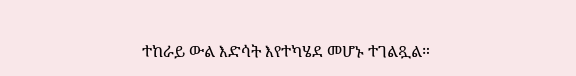ተከራይ ውል እድሳት እየተካሄደ መሆኑ ተገልጿል።